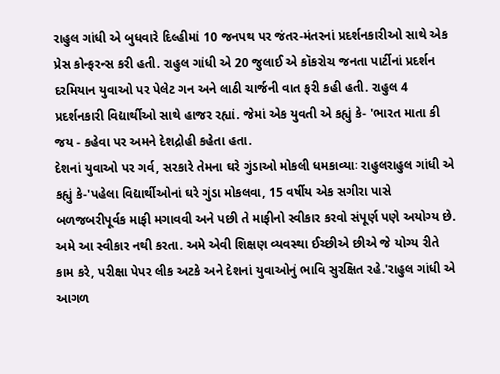રાહુલ ગાંધી એ બુધવારે દિલ્હીમાં 10 જનપથ પર જંતર-મંતરનાં પ્રદર્શનકારીઓ સાથે એક પ્રેસ કોન્ફરન્સ કરી હતી. રાહુલ ગાંધી એ 20 જુલાઈ એ કૉકરોચ જનતા પાર્ટીનાં પ્રદર્શન દરમિયાન યુવાઓ પર પેલેટ ગન અને લાઠી ચાર્જની વાત ફરી કહી હતી. રાહુલ 4 પ્રદર્શનકારી વિદ્યાર્થીઓ સાથે હાજર રહ્યાં. જેમાં એક યુવતી એ કહ્યું કે- 'ભારત માતા કી જય - કહેવા પર અમને દેશદ્રોહી કહેતા હતા.
દેશનાં યુવાઓ પર ગર્વ, સરકારે તેમના ઘરે ગુંડાઓ મોકલી ધમકાવ્યાઃ રાહુલરાહુલ ગાંધી એ કહ્યું કે-'પહેલા વિદ્યાર્થીઓનાં ઘરે ગુંડા મોકલવા, 15 વર્ષીય એક સગીરા પાસે બળજબરીપૂર્વક માફી મગાવવી અને પછી તે માફીનો સ્વીકાર કરવો સંપૂર્ણ પણે અયોગ્ય છે. અમે આ સ્વીકાર નથી કરતા. અમે એવી શિક્ષણ વ્યવસ્થા ઈચ્છીએ છીએ જે યોગ્ય રીતે કામ કરે, પરીક્ષા પેપર લીક અટકે અને દેશનાં યુવાઓનું ભાવિ સુરક્ષિત રહે.'રાહુલ ગાંધી એ આગળ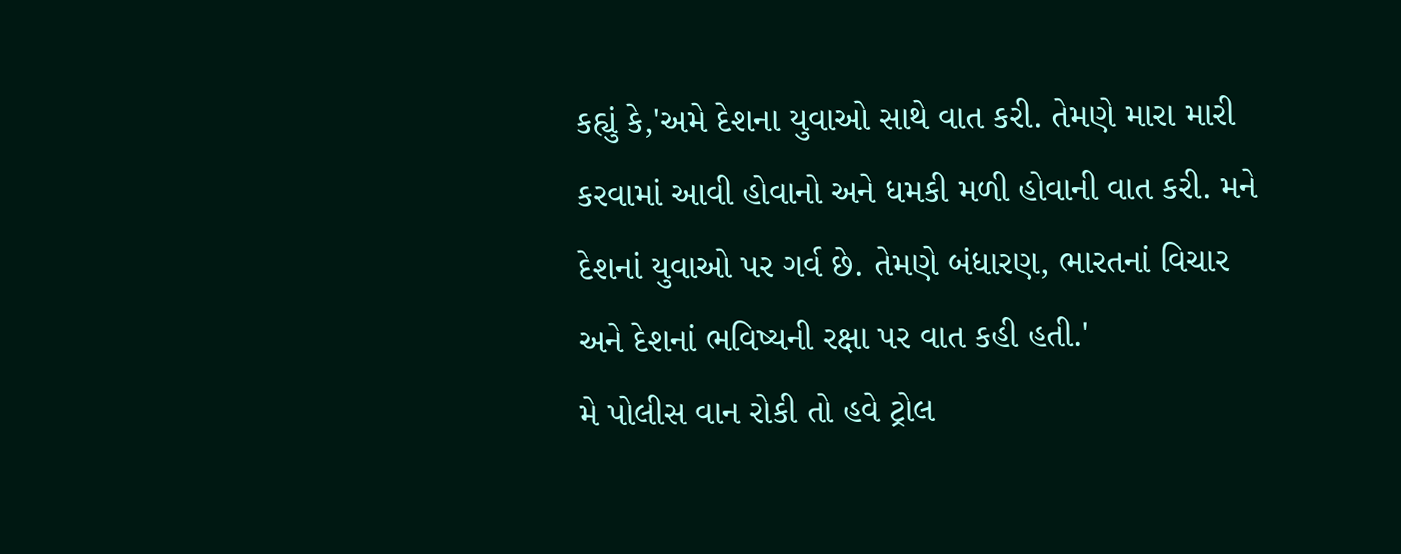કહ્યું કે,'અમે દેશના યુવાઓ સાથે વાત કરી. તેમણે મારા મારી કરવામાં આવી હોવાનો અને ધમકી મળી હોવાની વાત કરી. મને દેશનાં યુવાઓ પર ગર્વ છે. તેમણે બંધારણ, ભારતનાં વિચાર અને દેશનાં ભવિષ્યની રક્ષા પર વાત કહી હતી.'
મે પોલીસ વાન રોકી તો હવે ટ્રોલ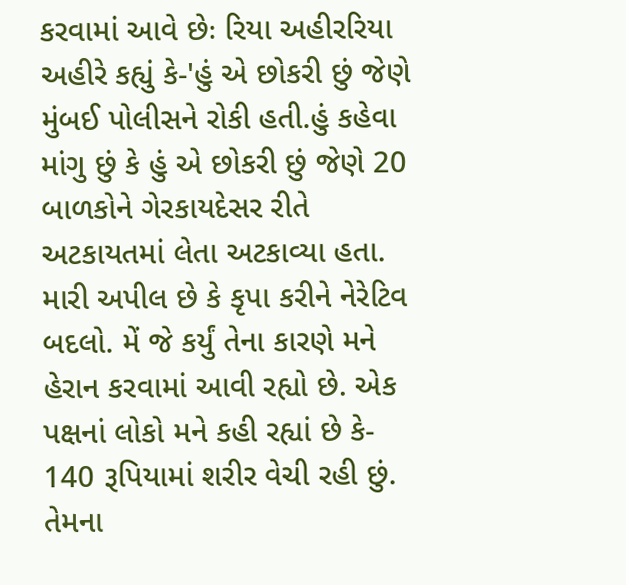કરવામાં આવે છેઃ રિયા અહીરરિયા અહીરે કહ્યું કે-'હું એ છોકરી છું જેણે મુંબઈ પોલીસને રોકી હતી.હું કહેવા માંગુ છું કે હું એ છોકરી છું જેણે 20 બાળકોને ગેરકાયદેસર રીતે અટકાયતમાં લેતા અટકાવ્યા હતા. મારી અપીલ છે કે કૃપા કરીને નેરેટિવ બદલો. મેં જે કર્યું તેના કારણે મને હેરાન કરવામાં આવી રહ્યો છે. એક પક્ષનાં લોકો મને કહી રહ્યાં છે કે- 140 રૂપિયામાં શરીર વેચી રહી છું. તેમના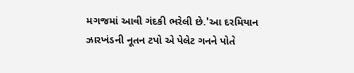મગજમાં આવી ગંદકી ભરેલી છે.'આ દરમિયાન ઝારખંડની નૂતન ટપો એ પેલેટ ગનને પોતે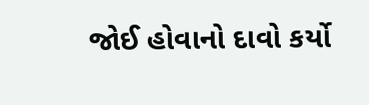જોઈ હોવાનો દાવો કર્યો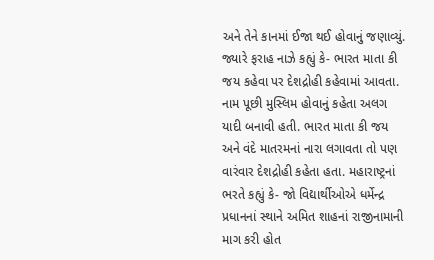અને તેને કાનમાં ઈજા થઈ હોવાનું જણાવ્યું. જ્યારે ફરાહ નાઝે કહ્યું કે- ભારત માતા કી જય કહેવા પર દેશદ્રોહી કહેવામાં આવતા. નામ પૂછી મુસ્લિમ હોવાનું કહેતા અલગ યાદી બનાવી હતી. ભારત માતા કી જય અને વંદે માતરમનાં નારા લગાવતા તો પણ વારંવાર દેશદ્રોહી કહેતા હતા. મહારાષ્ટ્રનાં ભરતે કહ્યું કે- જો વિદ્યાર્થીઓએ ધર્મેન્દ્ર પ્રધાનનાં સ્થાને અમિત શાહનાં રાજીનામાની માગ કરી હોત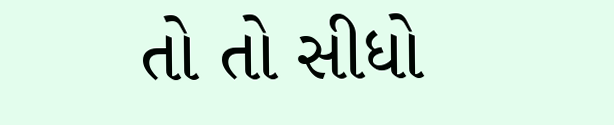તો તો સીધો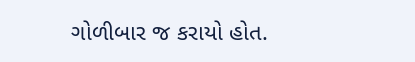ગોળીબાર જ કરાયો હોત.